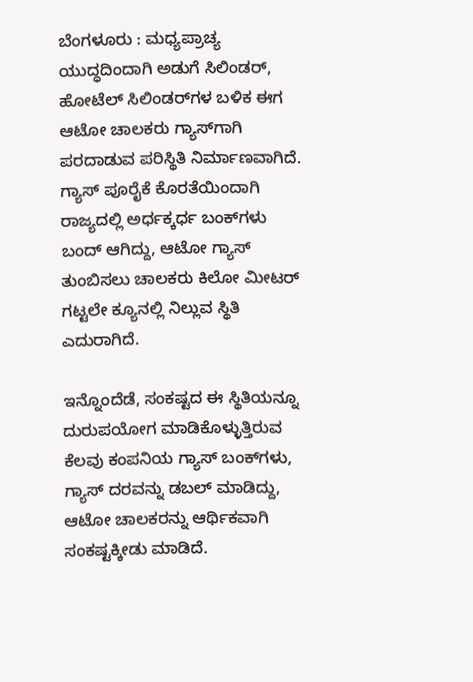ಬೆಂಗಳೂರು : ಮಧ್ಯಪ್ರಾಚ್ಯ ಯುದ್ಧದಿಂದಾಗಿ ಅಡುಗೆ ಸಿಲಿಂಡರ್‌, ಹೋಟೆಲ್‌ ಸಿಲಿಂಡರ್‌ಗಳ ಬಳಿಕ ಈಗ ಆಟೋ ಚಾಲಕರು ಗ್ಯಾಸ್‌ಗಾಗಿ ಪರದಾಡುವ ಪರಿಸ್ಥಿತಿ ನಿರ್ಮಾಣವಾಗಿದೆ. ಗ್ಯಾಸ್‌ ಪೂರೈಕೆ ಕೊರತೆಯಿಂದಾಗಿ ರಾಜ್ಯದಲ್ಲಿ ಅರ್ಧಕ್ಕರ್ಧ ಬಂಕ್‌ಗಳು ಬಂದ್‌ ಆಗಿದ್ದು, ಆಟೋ ಗ್ಯಾಸ್ ತುಂಬಿಸಲು ಚಾಲಕರು ಕಿಲೋ ಮೀಟರ್ ಗಟ್ಟಲೇ ಕ್ಯೂನಲ್ಲಿ ನಿಲ್ಲುವ ಸ್ಥಿತಿ ಎದುರಾಗಿದೆ.

ಇನ್ನೊಂದೆಡೆ, ಸಂಕಷ್ಟದ ಈ ಸ್ಥಿತಿಯನ್ನೂ ದುರುಪಯೋಗ ಮಾಡಿಕೊಳ್ಳುತ್ತಿರುವ ಕೆಲವು ಕಂಪನಿಯ ಗ್ಯಾಸ್ ಬಂಕ್‌ಗಳು, ಗ್ಯಾಸ್‌ ದರವನ್ನು ಡಬಲ್‌ ಮಾಡಿದ್ದು, ಆಟೋ ಚಾಲಕರನ್ನು ಆರ್ಥಿಕವಾಗಿ ಸಂಕಷ್ಟಕ್ಕೀಡು ಮಾಡಿದೆ.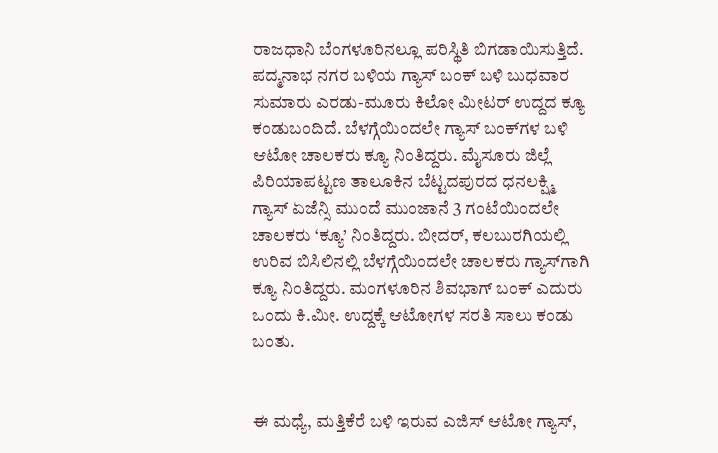ರಾಜಧಾನಿ ಬೆಂಗಳೂರಿನಲ್ಲೂ ಪರಿಸ್ಥಿತಿ ಬಿಗಡಾಯಿಸುತ್ತಿದೆ. ಪದ್ಮನಾಭ ನಗರ ಬಳಿಯ ಗ್ಯಾಸ್ ಬಂಕ್ ಬಳಿ ಬುಧವಾರ ಸುಮಾರು ಎರಡು-ಮೂರು ಕಿಲೋ ಮೀಟರ್ ಉದ್ದದ ಕ್ಯೂ ಕಂಡುಬಂದಿದೆ. ಬೆಳಗ್ಗೆಯಿಂದಲೇ ಗ್ಯಾಸ್ ಬಂಕ್‌ಗಳ ಬಳಿ ಆಟೋ ಚಾಲಕರು ಕ್ಯೂ ನಿಂತಿದ್ದರು. ಮೈಸೂರು ಜಿಲ್ಲೆ ಪಿರಿಯಾಪಟ್ಟಣ ತಾಲೂಕಿನ ಬೆಟ್ಟದಪುರದ ಧನಲಕ್ಷ್ಮಿ ಗ್ಯಾಸ್ ಏಜೆನ್ಸಿ ಮುಂದೆ ಮುಂಜಾನೆ 3 ಗಂಟೆಯಿಂದಲೇ ಚಾಲಕರು ‘ಕ್ಯೂ’ ನಿಂತಿದ್ದರು. ಬೀದರ್‌, ಕಲಬುರಗಿಯಲ್ಲಿ ಉರಿವ ಬಿಸಿಲಿನಲ್ಲಿ ಬೆಳಗ್ಗೆಯಿಂದಲೇ ಚಾಲಕರು ಗ್ಯಾಸ್‌ಗಾಗಿ ಕ್ಯೂ ನಿಂತಿದ್ದರು. ಮಂಗಳೂರಿನ ಶಿವಭಾಗ್‌ ಬಂಕ್‌ ಎದುರು ಒಂದು ಕಿ.ಮೀ. ಉದ್ದಕ್ಕೆ ಆಟೋಗಳ ಸರತಿ ಸಾಲು ಕಂಡು ಬಂತು.


ಈ ಮಧ್ಯೆ, ಮತ್ತಿಕೆರೆ ಬಳಿ ಇರುವ ಎಜಿಸ್ ಆಟೋ ಗ್ಯಾಸ್,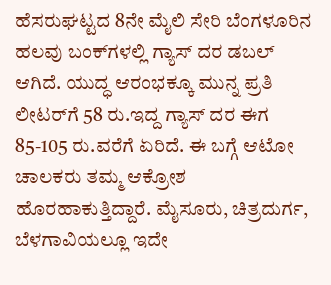ಹೆಸರುಘಟ್ಟದ 8ನೇ ಮೈಲಿ ಸೇರಿ ಬೆಂಗಳೂರಿನ ಹಲವು ಬಂಕ್‌ಗಳಲ್ಲಿ ಗ್ಯಾಸ್ ದರ ಡಬಲ್ ಆಗಿದೆ. ಯುದ್ಧ ಆರಂಭಕ್ಕೂ ಮುನ್ನ ಪ್ರತಿ ಲೀಟರ್‌ಗೆ 58 ರು.ಇದ್ದ ಗ್ಯಾಸ್‌ ದರ ಈಗ 85-105 ರು.ವರೆಗೆ ಏರಿದೆ. ಈ ಬಗ್ಗೆ ಆಟೋ ಚಾಲಕರು ತಮ್ಮ ಆಕ್ರೋಶ ಹೊರಹಾಕುತ್ತಿದ್ದಾರೆ. ಮೈಸೂರು, ಚಿತ್ರದುರ್ಗ, ಬೆಳಗಾವಿಯಲ್ಲೂ ಇದೇ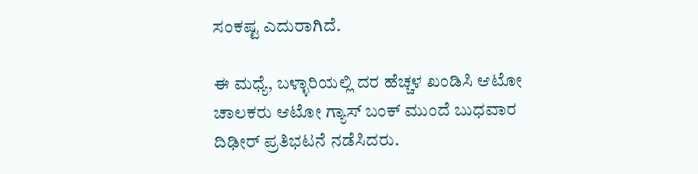ಸಂಕಷ್ಟ ಎದುರಾಗಿದೆ.

ಈ ಮಧ್ಯೆ, ಬಳ್ಳಾರಿಯಲ್ಲಿ ದರ ಹೆಚ್ಚಳ ಖಂಡಿಸಿ ಆಟೋ ಚಾಲಕರು ಆಟೋ ಗ್ಯಾಸ್ ಬಂಕ್ ಮುಂದೆ ಬುಧವಾರ ದಿಢೀರ್ ಪ್ರತಿಭಟನೆ ನಡೆಸಿದರು.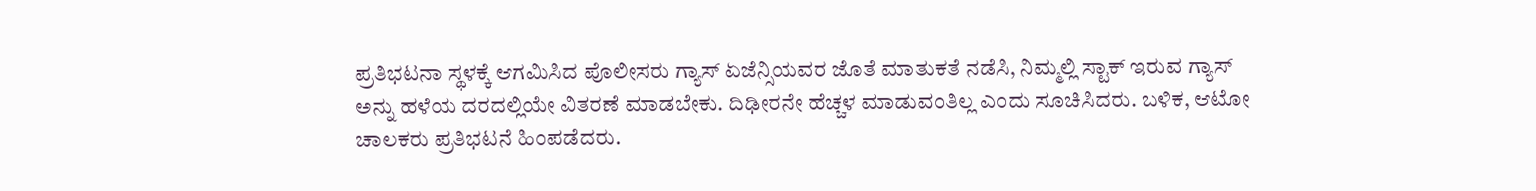ಪ್ರತಿಭಟನಾ ಸ್ಥಳಕ್ಕೆ ಆಗಮಿಸಿದ ಪೊಲೀಸರು ಗ್ಯಾಸ್ ಏಜೆನ್ಸಿಯವರ ಜೊತೆ ಮಾತುಕತೆ ನಡೆಸಿ, ನಿಮ್ಮಲ್ಲಿ ಸ್ಟಾಕ್ ಇರುವ ಗ್ಯಾಸ್‌ ಅನ್ನು ಹಳೆಯ ದರದಲ್ಲಿಯೇ ವಿತರಣೆ ಮಾಡಬೇಕು. ದಿಢೀರನೇ ಹೆಚ್ಚಳ ಮಾಡುವಂತಿಲ್ಲ ಎಂದು ಸೂಚಿಸಿದರು. ಬಳಿಕ, ಆಟೋ ಚಾಲಕರು ಪ್ರತಿಭಟನೆ ಹಿಂಪಡೆದರು.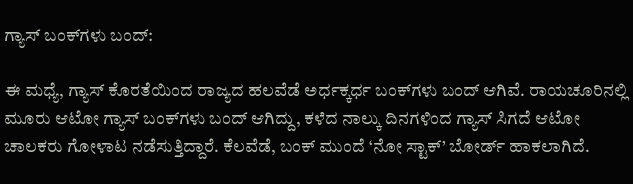ಗ್ಯಾಸ್‌ ಬಂಕ್‌ಗಳು ಬಂದ್‌:

ಈ ಮಧ್ಯೆ, ಗ್ಯಾಸ್‌ ಕೊರತೆಯಿಂದ ರಾಜ್ಯದ ಹಲವೆಡೆ ಅರ್ಧಕ್ಕರ್ಧ ಬಂಕ್‌ಗಳು ಬಂದ್‌ ಆಗಿವೆ. ರಾಯಚೂರಿನಲ್ಲಿ ಮೂರು ಆಟೋ ಗ್ಯಾಸ್ ಬಂಕ್‌ಗಳು ಬಂದ್ ಆಗಿದ್ದು, ಕಳೆದ ನಾಲ್ಕು ದಿನಗಳಿಂದ ಗ್ಯಾಸ್ ಸಿಗದೆ ಆಟೋ ಚಾಲಕರು ಗೋಳಾಟ ನಡೆಸುತ್ತಿದ್ದಾರೆ. ಕೆಲವೆಡೆ, ಬಂಕ್ ಮುಂದೆ ‘ನೋ ಸ್ಟಾಕ್’ ಬೋರ್ಡ್ ಹಾಕಲಾಗಿದೆ.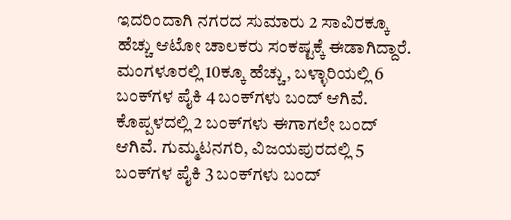ಇದರಿಂದಾಗಿ ನಗರದ ಸುಮಾರು 2 ಸಾವಿರಕ್ಕೂ ಹೆಚ್ಚು ಆಟೋ ಚಾಲಕರು ಸಂಕಷ್ಟಕ್ಕೆ ಈಡಾಗಿದ್ದಾರೆ. ಮಂಗಳೂರಲ್ಲಿ 10ಕ್ಕೂ ಹೆಚ್ಚು, ಬಳ್ಳಾರಿಯಲ್ಲಿ 6 ಬಂಕ್‌ಗಳ ಪೈಕಿ 4 ಬಂಕ್‌ಗಳು ಬಂದ್‌ ಆಗಿವೆ. ಕೊಪ್ಪಳದಲ್ಲಿ 2 ಬಂಕ್‌ಗಳು ಈಗಾಗಲೇ ಬಂದ್‌ ಆಗಿವೆ. ಗುಮ್ಮಟನಗರಿ, ವಿಜಯಪುರದಲ್ಲಿ 5 ಬಂಕ್‌ಗಳ ಪೈಕಿ 3 ಬಂಕ್‌ಗಳು ಬಂದ್‌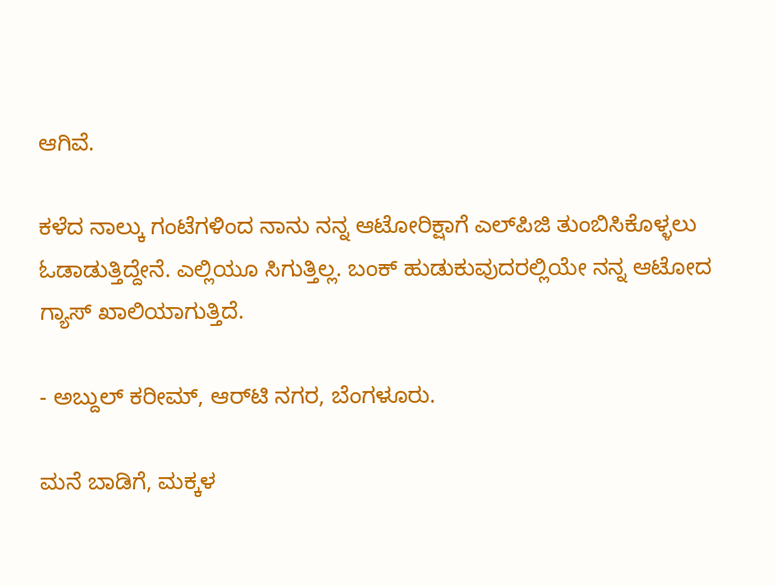ಆಗಿವೆ.

ಕಳೆದ ನಾಲ್ಕು ಗಂಟೆಗಳಿಂದ ನಾನು ನನ್ನ ಆಟೋರಿಕ್ಷಾಗೆ ಎಲ್‌ಪಿಜಿ ತುಂಬಿಸಿಕೊಳ್ಳಲು ಓಡಾಡುತ್ತಿದ್ದೇನೆ. ಎಲ್ಲಿಯೂ ಸಿಗುತ್ತಿಲ್ಲ. ಬಂಕ್‌ ಹುಡುಕುವುದರಲ್ಲಿಯೇ ನನ್ನ ಆಟೋದ ಗ್ಯಾಸ್‌ ಖಾಲಿಯಾಗುತ್ತಿದೆ.

- ಅಬ್ದುಲ್ ಕರೀಮ್, ಆರ್‌ಟಿ ನಗರ, ಬೆಂಗಳೂರು.

ಮನೆ ಬಾಡಿಗೆ, ಮಕ್ಕಳ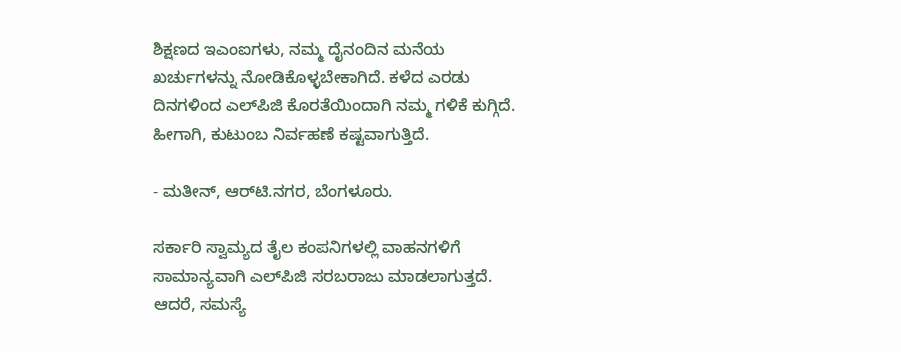ಶಿಕ್ಷಣದ ಇಎಂಐಗಳು, ನಮ್ಮ ದೈನಂದಿನ ಮನೆಯ ಖರ್ಚುಗಳನ್ನು ನೋಡಿಕೊಳ್ಳಬೇಕಾಗಿದೆ. ಕಳೆದ ಎರಡು ದಿನಗಳಿಂದ ಎಲ್‌ಪಿಜಿ ಕೊರತೆಯಿಂದಾಗಿ ನಮ್ಮ ಗಳಿಕೆ ಕುಗ್ಗಿದೆ. ಹೀಗಾಗಿ, ಕುಟುಂಬ ನಿರ್ವಹಣೆ ಕಷ್ಟವಾಗುತ್ತಿದೆ.

- ಮತೀನ್, ಆರ್‌ಟಿ.ನಗರ, ಬೆಂಗಳೂರು.

ಸರ್ಕಾರಿ ಸ್ವಾಮ್ಯದ ತೈಲ ಕಂಪನಿಗಳಲ್ಲಿ ವಾಹನಗಳಿಗೆ ಸಾಮಾನ್ಯವಾಗಿ ಎಲ್‌ಪಿಜಿ ಸರಬರಾಜು ಮಾಡಲಾಗುತ್ತದೆ. ಆದರೆ, ಸಮಸ್ಯೆ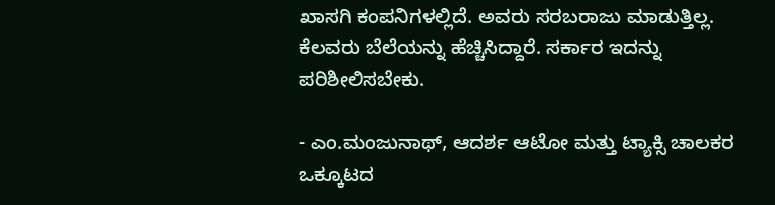ಖಾಸಗಿ ಕಂಪನಿಗಳಲ್ಲಿದೆ. ಅವರು ಸರಬರಾಜು ಮಾಡುತ್ತಿಲ್ಲ. ಕೆಲವರು ಬೆಲೆಯನ್ನು ಹೆಚ್ಚಿಸಿದ್ದಾರೆ. ಸರ್ಕಾರ ಇದನ್ನು ಪರಿಶೀಲಿಸಬೇಕು.

- ಎಂ.ಮಂಜುನಾಥ್‌, ಆದರ್ಶ ಆಟೋ ಮತ್ತು ಟ್ಯಾಕ್ಸಿ ಚಾಲಕರ ಒಕ್ಕೂಟದ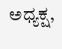ಅಧ್ಯಕ್ಷ,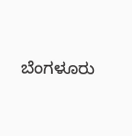ಬೆಂಗಳೂರು